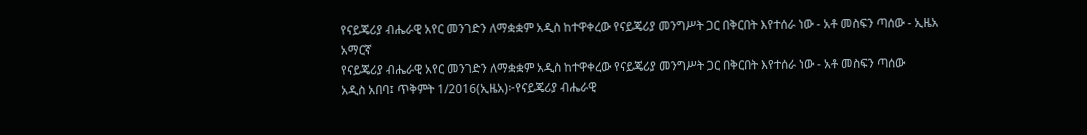የናይጄሪያ ብሔራዊ አየር መንገድን ለማቋቋም አዲስ ከተዋቀረው የናይጄሪያ መንግሥት ጋር በቅርበት እየተሰራ ነው - አቶ መስፍን ጣሰው - ኢዜአ አማርኛ
የናይጄሪያ ብሔራዊ አየር መንገድን ለማቋቋም አዲስ ከተዋቀረው የናይጄሪያ መንግሥት ጋር በቅርበት እየተሰራ ነው - አቶ መስፍን ጣሰው
አዲስ አበባ፤ ጥቅምት 1/2016(ኢዜአ)፦የናይጄሪያ ብሔራዊ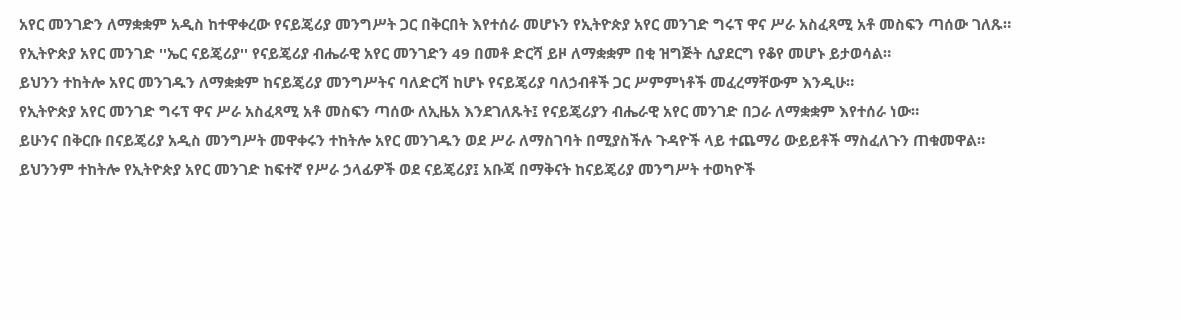አየር መንገድን ለማቋቋም አዲስ ከተዋቀረው የናይጄሪያ መንግሥት ጋር በቅርበት እየተሰራ መሆኑን የኢትዮጵያ አየር መንገድ ግሩፕ ዋና ሥራ አስፈጻሚ አቶ መስፍን ጣሰው ገለጹ።
የኢትዮጵያ አየር መንገድ ''ኤር ናይጄሪያ'' የናይጄሪያ ብሔራዊ አየር መንገድን 49 በመቶ ድርሻ ይዞ ለማቋቋም በቂ ዝግጅት ሲያደርግ የቆየ መሆኑ ይታወሳል።
ይህንን ተከትሎ አየር መንገዱን ለማቋቋም ከናይጄሪያ መንግሥትና ባለድርሻ ከሆኑ የናይጄሪያ ባለኃብቶች ጋር ሥምምነቶች መፈረማቸውም እንዲሁ።
የኢትዮጵያ አየር መንገድ ግሩፕ ዋና ሥራ አስፈጻሚ አቶ መስፍን ጣሰው ለኢዜአ እንደገለጹት፤ የናይጄሪያን ብሔራዊ አየር መንገድ በጋራ ለማቋቋም እየተሰራ ነው።
ይሁንና በቅርቡ በናይጄሪያ አዲስ መንግሥት መዋቀሩን ተከትሎ አየር መንገዱን ወደ ሥራ ለማስገባት በሚያስችሉ ጉዳዮች ላይ ተጨማሪ ውይይቶች ማስፈለጉን ጠቁመዋል።
ይህንንም ተከትሎ የኢትዮጵያ አየር መንገድ ከፍተኛ የሥራ ኃላፊዎች ወደ ናይጄሪያ፤ አቡጃ በማቅናት ከናይጄሪያ መንግሥት ተወካዮች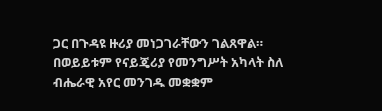ጋር በጉዳዩ ዙሪያ መነጋገራቸውን ገልጸዋል።
በወይይቱም የናይጄሪያ የመንግሥት አካላት ስለ ብሔራዊ አየር መንገዱ መቋቋም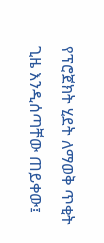የፕሮጀክት ሂደት ለማወቅ ጥቂት ጊዜ እንዲሰጣቸው ጠይቀው፤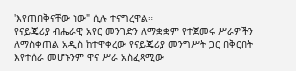'እየጠበቅናቸው ነው" ሲሉ ተናግረዋል።
የናይጄሪያ ብሔራዊ አየር መንገድን ለማቋቋም የተጀመሩ ሥራዎችን ለማስቀጠል አዲስ ከተዋቀረው የናይጄሪያ መንግሥት ጋር በቅርበት እየተሰራ መሆኑንም ዋና ሥራ አስፈጻሚው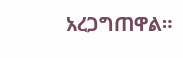አረጋግጠዋል።